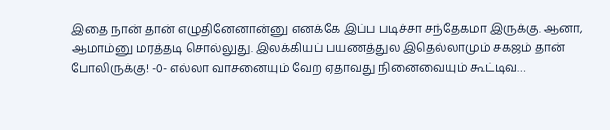இதை நான் தான் எழுதினேனான்னு எனக்கே இப்ப படிச்சா சந்தேகமா இருக்கு. ஆனா, ஆமாம்னு மரத்தடி சொல்லுது. இலக்கியப் பயணத்துல இதெல்லாமும் சகஜம் தான் போலிருக்கு! -0- எல்லா வாசனையும் வேற ஏதாவது நினைவையும் கூட்டிவ…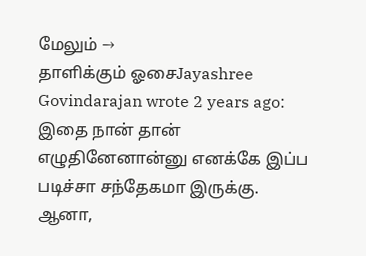மேலும் →
தாளிக்கும் ஓசைJayashree Govindarajan wrote 2 years ago: இதை நான் தான் எழுதினேனான்னு எனக்கே இப்ப படிச்சா சந்தேகமா இருக்கு. ஆனா,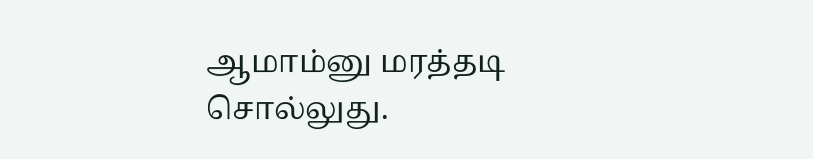ஆமாம்னு மரத்தடி சொல்லுது.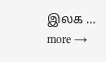இலக … more →